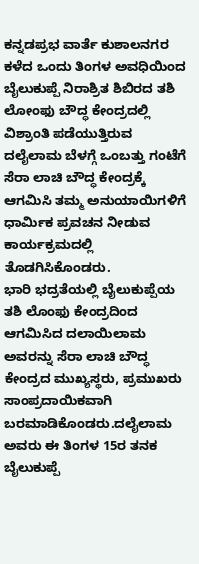ಕನ್ನಡಪ್ರಭ ವಾರ್ತೆ ಕುಶಾಲನಗರ
ಕಳೆದ ಒಂದು ತಿಂಗಳ ಅವಧಿಯಿಂದ ಬೈಲುಕುಪ್ಪೆ ನಿರಾಶ್ರಿತ ಶಿಬಿರದ ತಶಿ ಲೋಂಫು ಬೌದ್ಧ ಕೇಂದ್ರದಲ್ಲಿ ವಿಶ್ರಾಂತಿ ಪಡೆಯುತ್ತಿರುವ ದಲೈಲಾಮ ಬೆಳಗ್ಗೆ ಒಂಬತ್ತು ಗಂಟೆಗೆ ಸೆರಾ ಲಾಚಿ ಬೌದ್ಧ ಕೇಂದ್ರಕ್ಕೆ ಆಗಮಿಸಿ ತಮ್ಮ ಅನುಯಾಯಿಗಳಿಗೆ ಧಾರ್ಮಿಕ ಪ್ರವಚನ ನೀಡುವ ಕಾರ್ಯಕ್ರಮದಲ್ಲಿ ತೊಡಗಿಸಿಕೊಂಡರು.
ಭಾರಿ ಭದ್ರತೆಯಲ್ಲಿ ಬೈಲುಕುಪ್ಪೆಯ ತಶಿ ಲೊಂಫು ಕೇಂದ್ರದಿಂದ ಆಗಮಿಸಿದ ದಲಾಯಿಲಾಮ ಅವರನ್ನು ಸೆರಾ ಲಾಚಿ ಬೌದ್ಧ ಕೇಂದ್ರದ ಮುಖ್ಯಸ್ಥರು, ಪ್ರಮುಖರು ಸಾಂಪ್ರದಾಯಿಕವಾಗಿ ಬರಮಾಡಿಕೊಂಡರು.ದಲೈಲಾಮ ಅವರು ಈ ತಿಂಗಳ 15ರ ತನಕ ಬೈಲುಕುಪ್ಪೆ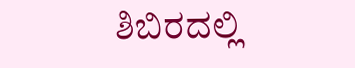ಶಿಬಿರದಲ್ಲಿ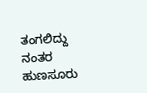ತಂಗಲಿದ್ದು ನಂತರ ಹುಣಸೂರು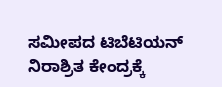ಸಮೀಪದ ಟಿಬೆಟಿಯನ್ ನಿರಾಶ್ರಿತ ಕೇಂದ್ರಕ್ಕೆ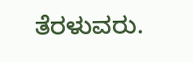ತೆರಳುವರು.